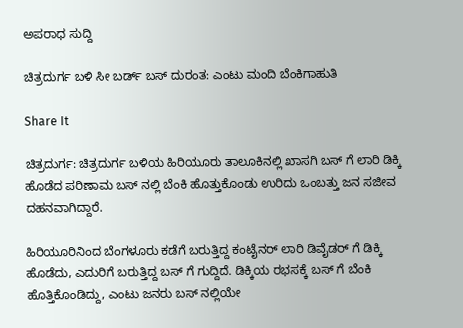ಅಪರಾಧ ಸುದ್ದಿ

ಚಿತ್ರದುರ್ಗ ಬಳಿ ಸೀ ಬರ್ಡ್ ಬಸ್ ದುರಂತ: ಎಂಟು ಮಂದಿ ಬೆಂಕಿಗಾಹುತಿ

Share It

ಚಿತ್ರದುರ್ಗ: ಚಿತ್ರದುರ್ಗ ಬಳಿಯ ಹಿರಿಯೂರು ತಾಲೂಕಿನಲ್ಲಿ ಖಾಸಗಿ ಬಸ್ ಗೆ ಲಾರಿ ಡಿಕ್ಕಿ ಹೊಡೆದ ಪರಿಣಾಮ ಬಸ್ ನಲ್ಲಿ ಬೆಂಕಿ ಹೊತ್ತುಕೊಂಡು ಉರಿದು ಒಂಬತ್ತು ಜನ ಸಜೀವ ದಹನವಾಗಿದ್ದಾರೆ.

ಹಿರಿಯೂರಿನಿಂದ ಬೆಂಗಳೂರು ಕಡೆಗೆ ಬರುತ್ತಿದ್ದ ಕಂಟೈನರ್ ಲಾರಿ ಡಿವೈಡರ್ ಗೆ ಡಿಕ್ಕಿ ಹೊಡೆದು, ಎದುರಿಗೆ ಬರುತ್ತಿದ್ದ ಬಸ್ ಗೆ ಗುದ್ದಿದೆ. ಡಿಕ್ಕಿಯ ರಭಸಕ್ಕೆ ಬಸ್ ಗೆ ಬೆಂಕಿ ಹೊತ್ತಿಕೊಂಡಿದ್ದು, ಎಂಟು ಜನರು ಬಸ್ ನಲ್ಲಿಯೇ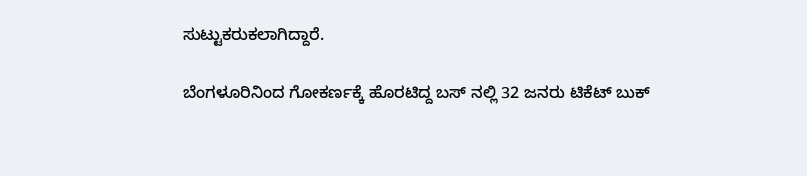ಸುಟ್ಟುಕರುಕಲಾಗಿದ್ದಾರೆ.

ಬೆಂಗಳೂರಿನಿಂದ ಗೋಕರ್ಣಕ್ಕೆ ಹೊರಟಿದ್ದ ಬಸ್ ನಲ್ಲಿ 32 ಜನರು ಟಿಕೆಟ್ ಬುಕ್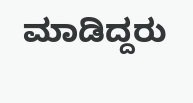ಮಾಡಿದ್ದರು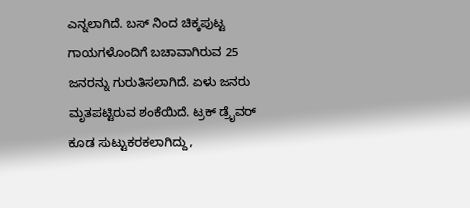ಎನ್ನಲಾಗಿದೆ. ಬಸ್ ನಿಂದ ಚಿಕ್ಕಪುಟ್ಟ ಗಾಯಗಳೊಂದಿಗೆ ಬಚಾವಾಗಿರುವ 25 ಜನರನ್ನು ಗುರುತಿಸಲಾಗಿದೆ. ಏಳು ಜನರು ಮೃತಪಟ್ಟಿರುವ ಶಂಕೆಯಿದೆ. ಟ್ರಕ್ ಡ್ರೈವರ್ ಕೂಡ ಸುಟ್ಟುಕರಕಲಾಗಿದ್ದು,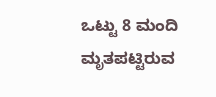ಒಟ್ಟು 8 ಮಂದಿ ಮೃತಪಟ್ಟಿರುವ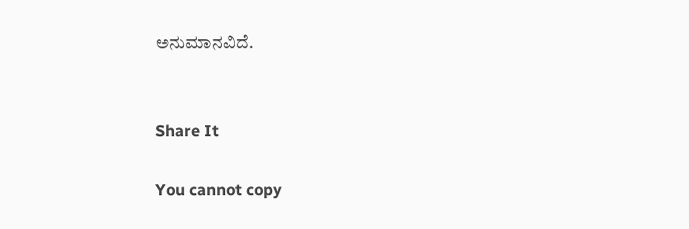ಅನುಮಾನವಿದೆ.


Share It

You cannot copy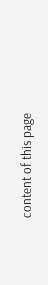content of this page